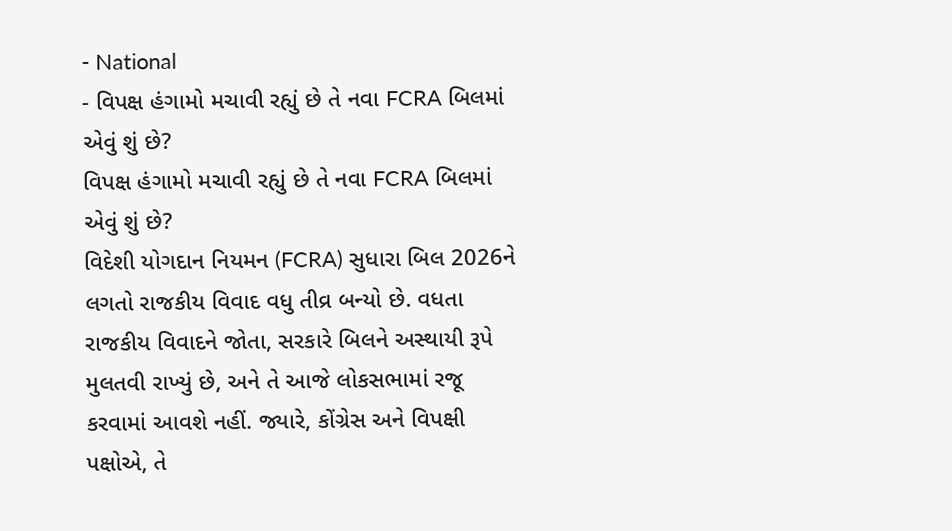- National
- વિપક્ષ હંગામો મચાવી રહ્યું છે તે નવા FCRA બિલમાં એવું શું છે?
વિપક્ષ હંગામો મચાવી રહ્યું છે તે નવા FCRA બિલમાં એવું શું છે?
વિદેશી યોગદાન નિયમન (FCRA) સુધારા બિલ 2026ને લગતો રાજકીય વિવાદ વધુ તીવ્ર બન્યો છે. વધતા રાજકીય વિવાદને જોતા, સરકારે બિલને અસ્થાયી રૂપે મુલતવી રાખ્યું છે, અને તે આજે લોકસભામાં રજૂ કરવામાં આવશે નહીં. જ્યારે, કોંગ્રેસ અને વિપક્ષી પક્ષોએ, તે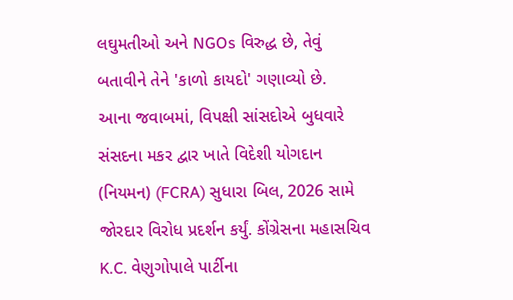લઘુમતીઓ અને NGOs વિરુદ્ધ છે, તેવું બતાવીને તેને 'કાળો કાયદો' ગણાવ્યો છે.
આના જવાબમાં, વિપક્ષી સાંસદોએ બુધવારે સંસદના મકર દ્વાર ખાતે વિદેશી યોગદાન (નિયમન) (FCRA) સુધારા બિલ, 2026 સામે જોરદાર વિરોધ પ્રદર્શન કર્યું. કોંગ્રેસના મહાસચિવ K.C. વેણુગોપાલે પાર્ટીના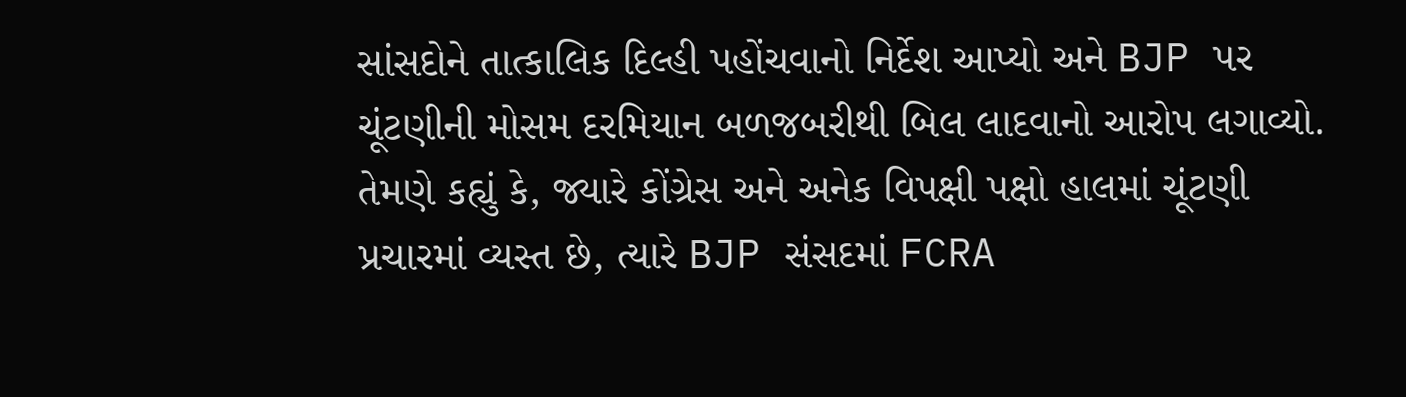સાંસદોને તાત્કાલિક દિલ્હી પહોંચવાનો નિર્દેશ આપ્યો અને BJP પર ચૂંટણીની મોસમ દરમિયાન બળજબરીથી બિલ લાદવાનો આરોપ લગાવ્યો.
તેમણે કહ્યું કે, જ્યારે કોંગ્રેસ અને અનેક વિપક્ષી પક્ષો હાલમાં ચૂંટણી પ્રચારમાં વ્યસ્ત છે, ત્યારે BJP સંસદમાં FCRA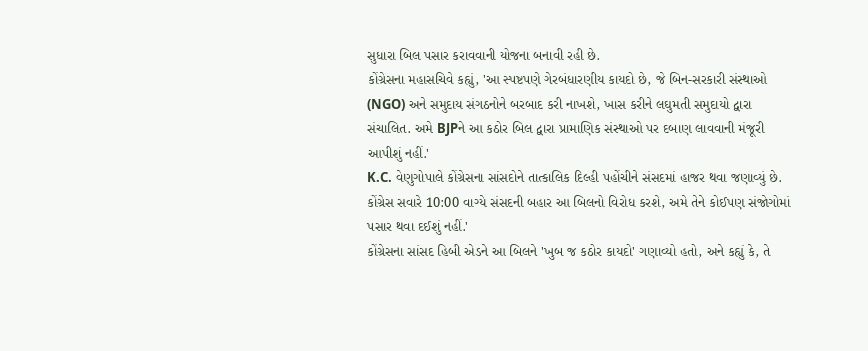સુધારા બિલ પસાર કરાવવાની યોજના બનાવી રહી છે.
કોંગ્રેસના મહાસચિવે કહ્યું, 'આ સ્પષ્ટપણે ગેરબંધારણીય કાયદો છે, જે બિન-સરકારી સંસ્થાઓ (NGO) અને સમુદાય સંગઠનોને બરબાદ કરી નાખશે, ખાસ કરીને લઘુમતી સમુદાયો દ્વારા સંચાલિત. અમે BJPને આ કઠોર બિલ દ્વારા પ્રામાણિક સંસ્થાઓ પર દબાણ લાવવાની મંજૂરી આપીશું નહીં.'
K.C. વેણુગોપાલે કોંગ્રેસના સાંસદોને તાત્કાલિક દિલ્હી પહોંચીને સંસદમાં હાજર થવા જણાવ્યું છે. કોંગ્રેસ સવારે 10:00 વાગ્યે સંસદની બહાર આ બિલનો વિરોધ કરશે, અમે તેને કોઈપણ સંજોગોમાં પસાર થવા દઈશું નહીં.'
કોંગ્રેસના સાંસદ હિબી એડને આ બિલને 'ખુબ જ કઠોર કાયદો' ગણાવ્યો હતો, અને કહ્યું કે, તે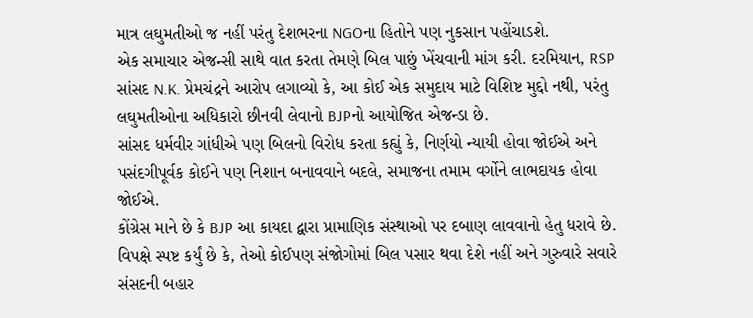માત્ર લઘુમતીઓ જ નહીં પરંતુ દેશભરના NGOના હિતોને પણ નુકસાન પહોંચાડશે.
એક સમાચાર એજન્સી સાથે વાત કરતા તેમણે બિલ પાછું ખેંચવાની માંગ કરી. દરમિયાન, RSP સાંસદ N.K. પ્રેમચંદ્રને આરોપ લગાવ્યો કે, આ કોઈ એક સમુદાય માટે વિશિષ્ટ મુદ્દો નથી, પરંતુ લઘુમતીઓના અધિકારો છીનવી લેવાનો BJPનો આયોજિત એજન્ડા છે.
સાંસદ ધર્મવીર ગાંધીએ પણ બિલનો વિરોધ કરતા કહ્યું કે, નિર્ણયો ન્યાયી હોવા જોઈએ અને પસંદગીપૂર્વક કોઈને પણ નિશાન બનાવવાને બદલે, સમાજના તમામ વર્ગોને લાભદાયક હોવા જોઈએ.
કોંગ્રેસ માને છે કે BJP આ કાયદા દ્વારા પ્રામાણિક સંસ્થાઓ પર દબાણ લાવવાનો હેતુ ધરાવે છે. વિપક્ષે સ્પષ્ટ કર્યું છે કે, તેઓ કોઈપણ સંજોગોમાં બિલ પસાર થવા દેશે નહીં અને ગુરુવારે સવારે સંસદની બહાર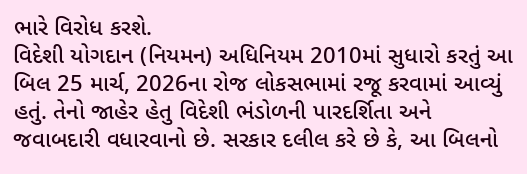ભારે વિરોધ કરશે.
વિદેશી યોગદાન (નિયમન) અધિનિયમ 2010માં સુધારો કરતું આ બિલ 25 માર્ચ, 2026ના રોજ લોકસભામાં રજૂ કરવામાં આવ્યું હતું. તેનો જાહેર હેતુ વિદેશી ભંડોળની પારદર્શિતા અને જવાબદારી વધારવાનો છે. સરકાર દલીલ કરે છે કે, આ બિલનો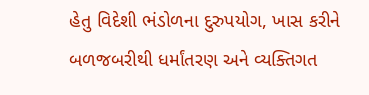હેતુ વિદેશી ભંડોળના દુરુપયોગ, ખાસ કરીને બળજબરીથી ધર્માંતરણ અને વ્યક્તિગત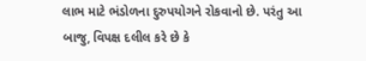લાભ માટે ભંડોળના દુરુપયોગને રોકવાનો છે. પરંતુ આ બાજુ, વિપક્ષ દલીલ કરે છે કે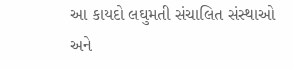આ કાયદો લઘુમતી સંચાલિત સંસ્થાઓ અને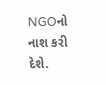NGOનો નાશ કરી દેશે.